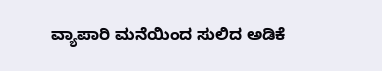ವ್ಯಾಪಾರಿ ಮನೆಯಿಂದ ಸುಲಿದ ಅಡಿಕೆ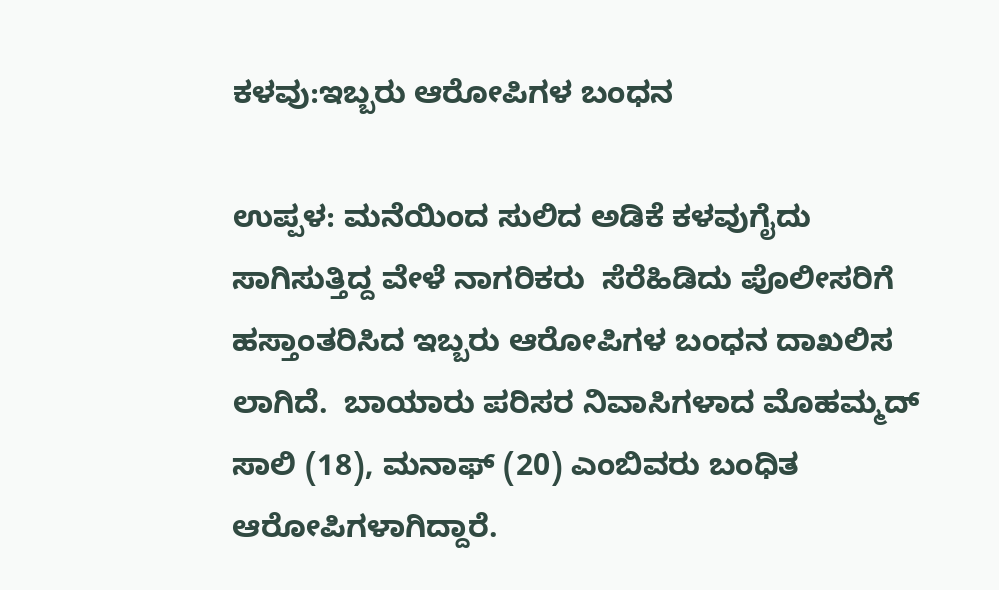ಕಳವು:ಇಬ್ಬರು ಆರೋಪಿಗಳ ಬಂಧನ

ಉಪ್ಪಳ: ಮನೆಯಿಂದ ಸುಲಿದ ಅಡಿಕೆ ಕಳವುಗೈದು ಸಾಗಿಸುತ್ತಿದ್ದ ವೇಳೆ ನಾಗರಿಕರು  ಸೆರೆಹಿಡಿದು ಪೊಲೀಸರಿಗೆ ಹಸ್ತಾಂತರಿಸಿದ ಇಬ್ಬರು ಆರೋಪಿಗಳ ಬಂಧನ ದಾಖಲಿಸ ಲಾಗಿದೆ.  ಬಾಯಾರು ಪರಿಸರ ನಿವಾಸಿಗಳಾದ ಮೊಹಮ್ಮದ್ ಸಾಲಿ (18), ಮನಾಫ್ (20) ಎಂಬಿವರು ಬಂಧಿತ ಆರೋಪಿಗಳಾಗಿದ್ದಾರೆ.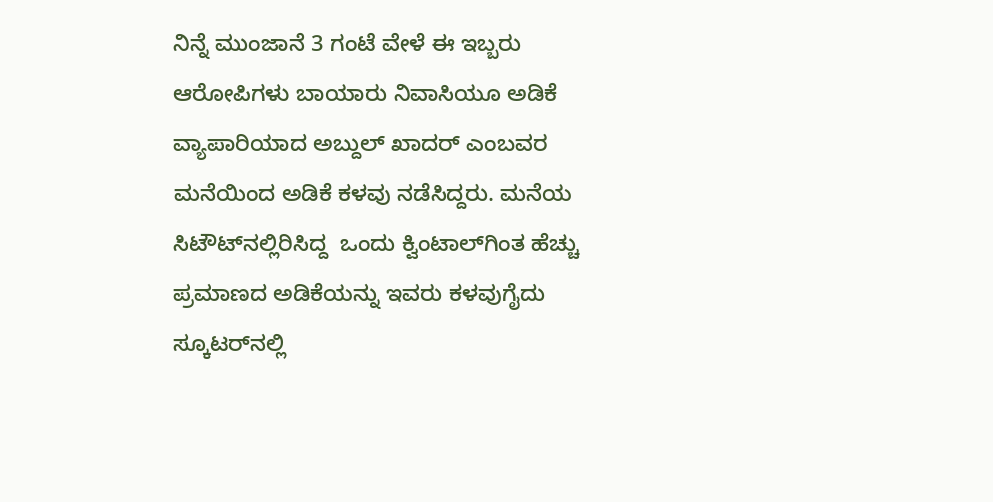ನಿನ್ನೆ ಮುಂಜಾನೆ 3 ಗಂಟೆ ವೇಳೆ ಈ ಇಬ್ಬರು ಆರೋಪಿಗಳು ಬಾಯಾರು ನಿವಾಸಿಯೂ ಅಡಿಕೆ ವ್ಯಾಪಾರಿಯಾದ ಅಬ್ದುಲ್ ಖಾದರ್ ಎಂಬವರ ಮನೆಯಿಂದ ಅಡಿಕೆ ಕಳವು ನಡೆಸಿದ್ದರು. ಮನೆಯ ಸಿಟೌಟ್‌ನಲ್ಲಿರಿಸಿದ್ದ  ಒಂದು ಕ್ವಿಂಟಾಲ್‌ಗಿಂತ ಹೆಚ್ಚು ಪ್ರಮಾಣದ ಅಡಿಕೆಯನ್ನು ಇವರು ಕಳವುಗೈದು ಸ್ಕೂಟರ್‌ನಲ್ಲಿ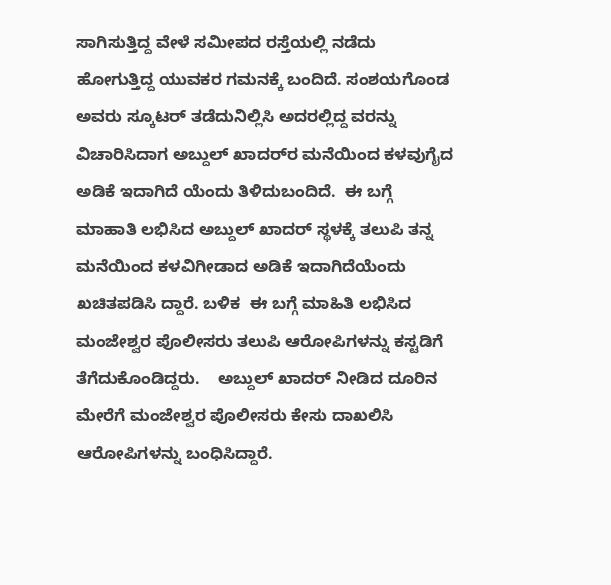ಸಾಗಿಸುತ್ತಿದ್ದ ವೇಳೆ ಸಮೀಪದ ರಸ್ತೆಯಲ್ಲಿ ನಡೆದು ಹೋಗುತ್ತಿದ್ದ ಯುವಕರ ಗಮನಕ್ಕೆ ಬಂದಿದೆ. ಸಂಶಯಗೊಂಡ ಅವರು ಸ್ಕೂಟರ್ ತಡೆದುನಿಲ್ಲಿಸಿ ಅದರಲ್ಲಿದ್ದ ವರನ್ನು ವಿಚಾರಿಸಿದಾಗ ಅಬ್ದುಲ್ ಖಾದರ್‌ರ ಮನೆಯಿಂದ ಕಳವುಗೈದ ಅಡಿಕೆ ಇದಾಗಿದೆ ಯೆಂದು ತಿಳಿದುಬಂದಿದೆ.  ಈ ಬಗ್ಗೆ ಮಾಹಾತಿ ಲಭಿಸಿದ ಅಬ್ದುಲ್ ಖಾದರ್ ಸ್ಥಳಕ್ಕೆ ತಲುಪಿ ತನ್ನ ಮನೆಯಿಂದ ಕಳವಿಗೀಡಾದ ಅಡಿಕೆ ಇದಾಗಿದೆಯೆಂದು ಖಚಿತಪಡಿಸಿ ದ್ದಾರೆ. ಬಳಿಕ  ಈ ಬಗ್ಗೆ ಮಾಹಿತಿ ಲಭಿಸಿದ ಮಂಜೇಶ್ವರ ಪೊಲೀಸರು ತಲುಪಿ ಆರೋಪಿಗಳನ್ನು ಕಸ್ಟಡಿಗೆ ತೆಗೆದುಕೊಂಡಿದ್ದರು.    ಅಬ್ದುಲ್ ಖಾದರ್ ನೀಡಿದ ದೂರಿನ ಮೇರೆಗೆ ಮಂಜೇಶ್ವರ ಪೊಲೀಸರು ಕೇಸು ದಾಖಲಿಸಿ ಆರೋಪಿಗಳನ್ನು ಬಂಧಿಸಿದ್ದಾರೆ.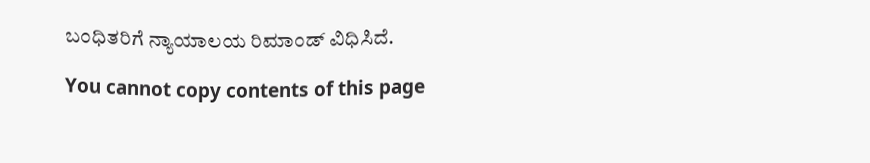ಬಂಧಿತರಿಗೆ ನ್ಯಾಯಾಲಯ ರಿಮಾಂಡ್ ವಿಧಿಸಿದೆ.

You cannot copy contents of this page